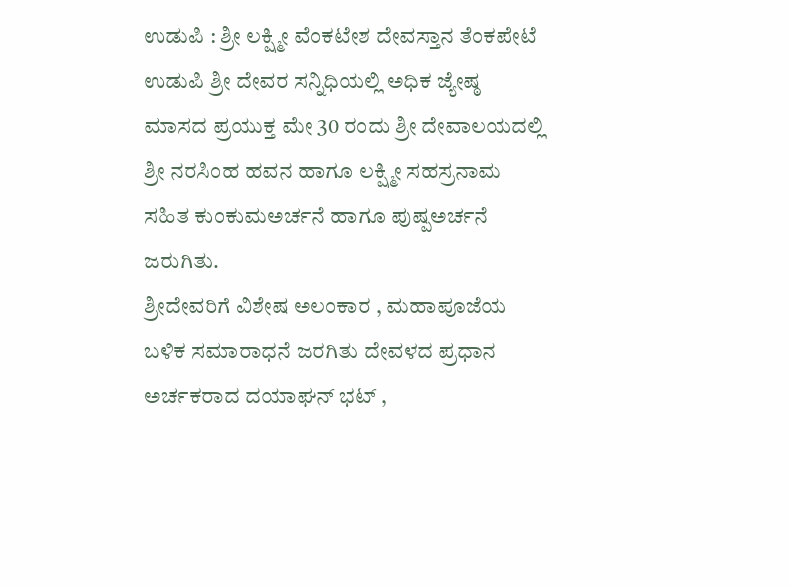ಉಡುಪಿ : ಶ್ರೀ ಲಕ್ಷ್ಮೀ ವೆಂಕಟೇಶ ದೇವಸ್ತಾನ ತೆಂಕಪೇಟೆ ಉಡುಪಿ ಶ್ರೀ ದೇವರ ಸನ್ನಿಧಿಯಲ್ಲಿ ಅಧಿಕ ಜ್ಯೇಷ್ಠ ಮಾಸದ ಪ್ರಯುಕ್ತ ಮೇ 30 ರಂದು ಶ್ರೀ ದೇವಾಲಯದಲ್ಲಿ ಶ್ರೀ ನರಸಿಂಹ ಹವನ ಹಾಗೂ ಲಕ್ಷ್ಮೀ ಸಹಸ್ರನಾಮ ಸಹಿತ ಕುಂಕುಮಅರ್ಚನೆ ಹಾಗೂ ಪುಷ್ಪಅರ್ಚನೆ ಜರುಗಿತು.
ಶ್ರೀದೇವರಿಗೆ ವಿಶೇಷ ಅಲಂಕಾರ , ಮಹಾಪೂಜೆಯ ಬಳಿಕ ಸಮಾರಾಧನೆ ಜರಗಿತು ದೇವಳದ ಪ್ರಧಾನ ಅರ್ಚಕರಾದ ದಯಾಘನ್ ಭಟ್ ,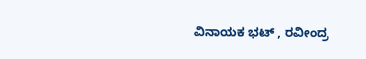ವಿನಾಯಕ ಭಟ್ , ರವೀಂದ್ರ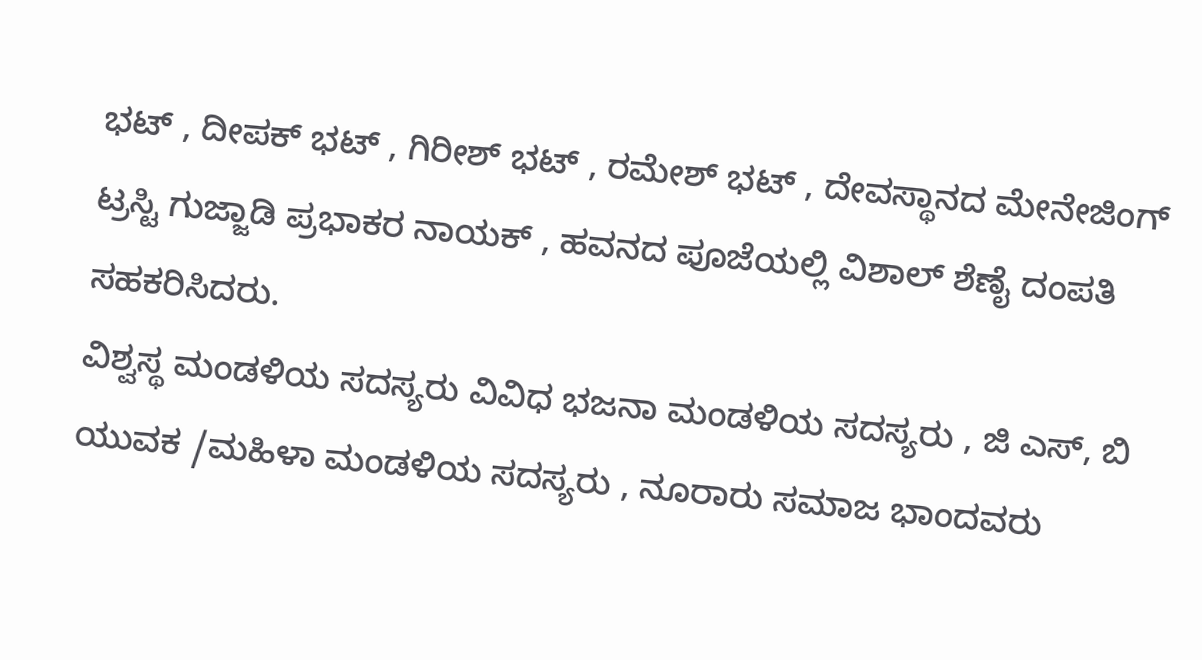ಭಟ್ , ದೀಪಕ್ ಭಟ್ , ಗಿರೀಶ್ ಭಟ್ , ರಮೇಶ್ ಭಟ್ , ದೇವಸ್ಥಾನದ ಮೇನೇಜಿಂಗ್ ಟ್ರಸ್ಟಿ ಗುಜ್ಜಾಡಿ ಪ್ರಭಾಕರ ನಾಯಕ್ , ಹವನದ ಪೂಜೆಯಲ್ಲಿ ವಿಶಾಲ್ ಶೆಣೈ ದಂಪತಿ ಸಹಕರಿಸಿದರು.
ವಿಶ್ವಸ್ಥ ಮಂಡಳಿಯ ಸದಸ್ಯರು ವಿವಿಧ ಭಜನಾ ಮಂಡಳಿಯ ಸದಸ್ಯರು , ಜಿ ಎಸ್, ಬಿ ಯುವಕ /ಮಹಿಳಾ ಮಂಡಳಿಯ ಸದಸ್ಯರು , ನೂರಾರು ಸಮಾಜ ಭಾಂದವರು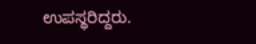ಉಪಸ್ಥರಿದ್ದರು.